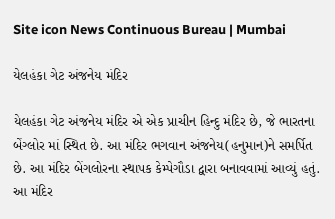Site icon News Continuous Bureau | Mumbai

યેલહંકા ગેટ અંજનેય મંદિર

યેલહંકા ગેટ અંજનેય મંદિર એ એક પ્રાચીન હિન્દુ મંદિર છે, જે ભારતના બેંગ્લોર માં સ્થિત છે. આ મંદિર ભગવાન અંજનેય(હનુમાન)ને સમર્પિત છે. આ મંદિર બેંગલોરના સ્થાપક કેમ્પેગૌડા દ્વારા બનાવવામાં આવ્યું હતું. આ મંદિર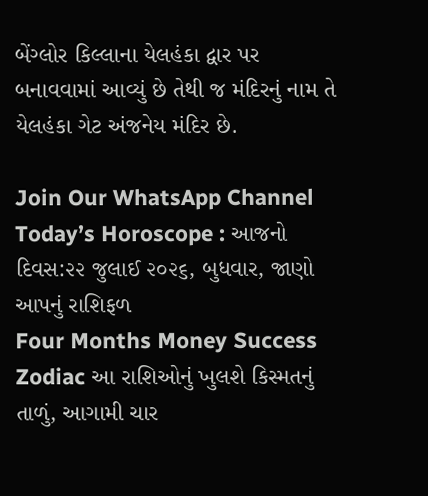બેંગ્લોર કિલ્લાના યેલહંકા દ્વાર પર બનાવવામાં આવ્યું છે તેથી જ મંદિરનું નામ તે યેલહંકા ગેટ અંજનેય મંદિર છે.

Join Our WhatsApp Channel
Today’s Horoscope : આજનો દિવસ:૨૨ જુલાઈ ૨૦૨૬, બુધવાર, જાણો આપનું રાશિફળ
Four Months Money Success Zodiac આ રાશિઓનું ખુલશે કિસ્મતનું તાળું, આગામી ચાર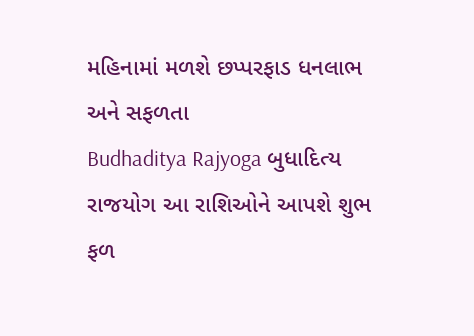મહિનામાં મળશે છપ્પરફાડ ધનલાભ અને સફળતા
Budhaditya Rajyoga બુધાદિત્ય રાજયોગ આ રાશિઓને આપશે શુભ ફળ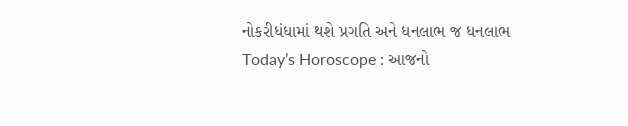નોકરીધંધામાં થશે પ્રગતિ અને ધનલાભ જ ધનલાભ
Today’s Horoscope : આજનો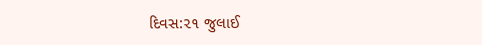દિવસ:૨૧ જુલાઈ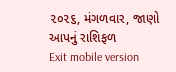૨૦૨૬, મંગળવાર, જાણો આપનું રાશિફળ
Exit mobile version